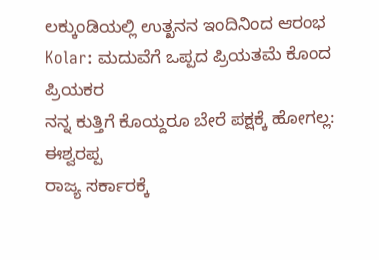ಲಕ್ಕುಂಡಿಯಲ್ಲಿ ಉತ್ಖನನ ಇಂದಿನಿಂದ ಆರಂಭ
Kolar: ಮದುವೆಗೆ ಒಪ್ಪದ ಪ್ರಿಯತಮೆ ಕೊಂದ ಪ್ರಿಯಕರ
ನನ್ನ ಕುತ್ತಿಗೆ ಕೊಯ್ದರೂ ಬೇರೆ ಪಕ್ಷಕ್ಕೆ ಹೋಗಲ್ಲ: ಈಶ್ವರಪ್ಪ
ರಾಜ್ಯ ಸರ್ಕಾರಕ್ಕೆ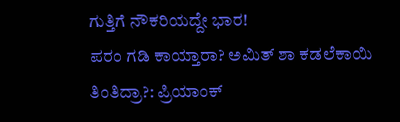ಗುತ್ತಿಗೆ ನೌಕರಿಯದ್ದೇ ಭಾರ!
ಪರಂ ಗಡಿ ಕಾಯ್ತಾರಾ? ಅಮಿತ್ ಶಾ ಕಡಲೆಕಾಯಿ ತಿಂತಿದ್ರಾ?: ಪ್ರಿಯಾಂಕ್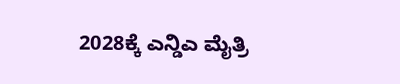2028ಕ್ಕೆ ಎನ್ಡಿಎ ಮೈತ್ರಿ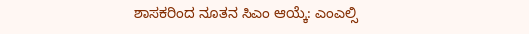ಶಾಸಕರಿಂದ ನೂತನ ಸಿಎಂ ಆಯ್ಕೆ: ಎಂಎಲ್ಸಿ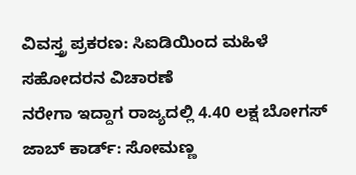ವಿವಸ್ತ್ರ ಪ್ರಕರಣ: ಸಿಐಡಿಯಿಂದ ಮಹಿಳೆ ಸಹೋದರನ ವಿಚಾರಣೆ
ನರೇಗಾ ಇದ್ದಾಗ ರಾಜ್ಯದಲ್ಲಿ 4.40 ಲಕ್ಷ ಬೋಗಸ್ ಜಾಬ್ ಕಾರ್ಡ್: ಸೋಮಣ್ಣ